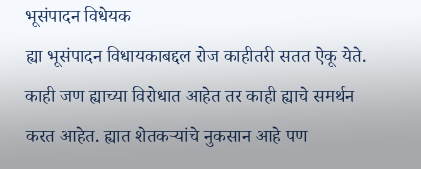भूसंपादन विधेयक
ह्या भूसंपादन विधायकाबद्दल रोज काहीतरी सतत ऐकू येते. काही जण ह्याच्या विरोधात आहेत तर काही ह्याचे समर्थन करत आहेत. ह्यात शेतकऱ्यांचे नुकसान आहे पण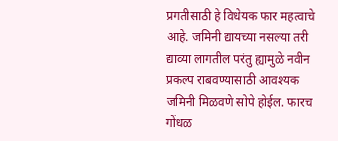प्रगतीसाठी हे विधेयक फार महत्वाचे आहे. जमिनी द्यायच्या नसल्या तरी द्याव्या लागतील परंतु ह्यामुळे नवीन प्रकल्प राबवण्यासाठी आवश्यक जमिनी मिळवणे सोपे होईल. फारच गोंधळ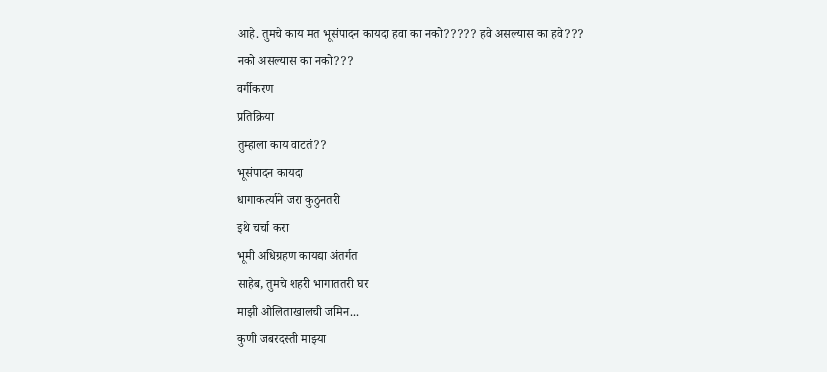आहे. तुमचे काय मत भूसंपादन कायदा हवा का नको????? हवे असल्यास का हवे??? नको असल्यास का नको???
वर्गीकरण
प्रतिक्रिया
तुम्हाला काय वाटतं??
भूसंपादन कायदा
धागाकर्त्याने जरा कुठुनतरी
इथे चर्चा करा
भूमी अधिग्रहण कायद्या अंतर्गत
साहेब, तुमचे शहरी भागाततरी घर
माझी ओलिताखालची जमिन...
कुणी जबरदस्ती माझ्या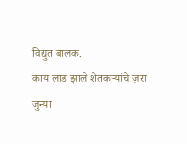विद्युत बालक.
काय लाड झाले शेतकऱ्यांचे ज़रा
जुन्या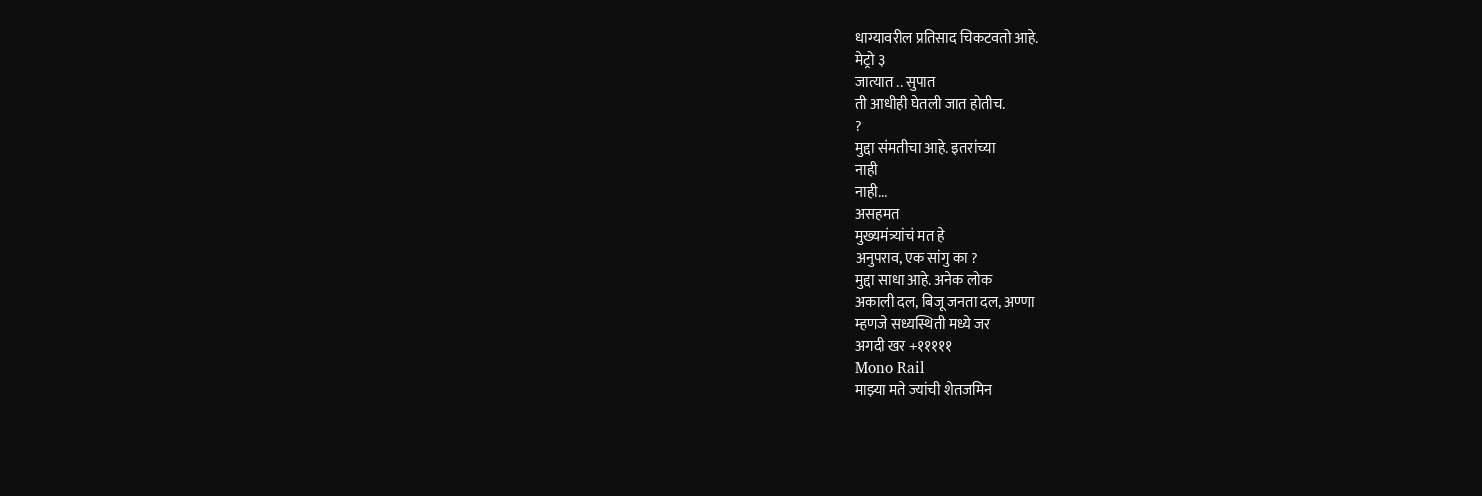धाग्यावरील प्रतिसाद चिकटवतो आहे.
मेट्रो ३
जात्यात .. सुपात
ती आधीही घेतली जात होतीच.
?
मुद्दा संमतीचा आहे. इतरांच्या
नाही
नाही...
असहमत
मुख्यमंत्र्यांचं मत हे
अनुपराव, एक सांगु का ?
मुद्दा साधा आहे. अनेक लोक
अकाली दल, बिजू जनता दल, अण्णा
म्हणजे सध्यस्थिती मध्ये जर
अगदी खर +१११११
Mono Rail
माझ्या मते ज्यांची शेतजमिन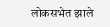लोकसभेत झाले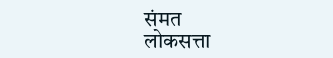संमत
लोकसत्ता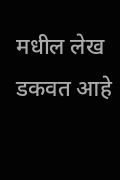मधील लेख डकवत आहे